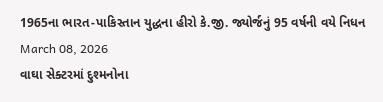1965ના ભારત-પાકિસ્તાન યુદ્ધના હીરો કે.જી. જ્યોર્જનું 95 વર્ષની વયે નિધન
March 08, 2026
વાઘા સેક્ટરમાં દુશ્મનોના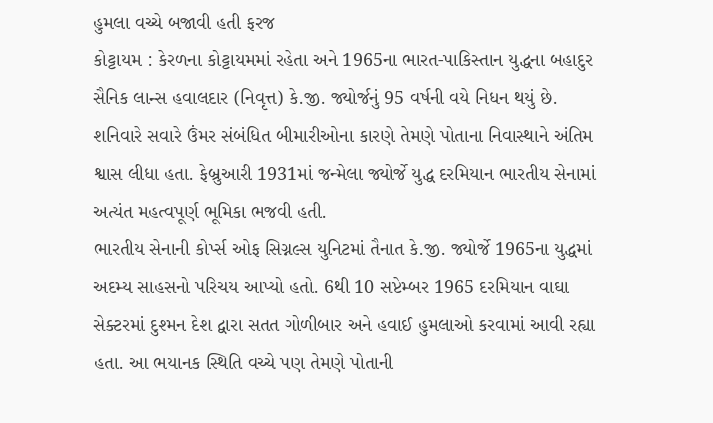હુમલા વચ્ચે બજાવી હતી ફરજ
કોટ્ટાયમ : કેરળના કોટ્ટાયમમાં રહેતા અને 1965ના ભારત-પાકિસ્તાન યુદ્ધના બહાદુર સૈનિક લાન્સ હવાલદાર (નિવૃત્ત) કે.જી. જ્યોર્જનું 95 વર્ષની વયે નિધન થયું છે. શનિવારે સવારે ઉંમર સંબંધિત બીમારીઓના કારણે તેમણે પોતાના નિવાસ્થાને અંતિમ શ્વાસ લીધા હતા. ફેબ્રુઆરી 1931માં જન્મેલા જ્યોર્જે યુદ્ધ દરમિયાન ભારતીય સેનામાં અત્યંત મહત્વપૂર્ણ ભૂમિકા ભજવી હતી.
ભારતીય સેનાની કોર્પ્સ ઓફ સિગ્નલ્સ યુનિટમાં તૈનાત કે.જી. જ્યોર્જે 1965ના યુદ્ધમાં અદમ્ય સાહસનો પરિચય આપ્યો હતો. 6થી 10 સપ્ટેમ્બર 1965 દરમિયાન વાઘા સેક્ટરમાં દુશ્મન દેશ દ્વારા સતત ગોળીબાર અને હવાઈ હુમલાઓ કરવામાં આવી રહ્યા હતા. આ ભયાનક સ્થિતિ વચ્ચે પણ તેમણે પોતાની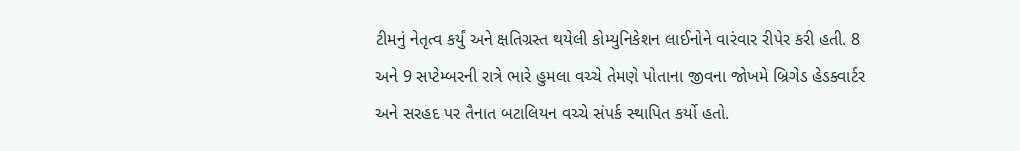ટીમનું નેતૃત્વ કર્યું અને ક્ષતિગ્રસ્ત થયેલી કોમ્યુનિકેશન લાઈનોને વારંવાર રીપેર કરી હતી. 8 અને 9 સપ્ટેમ્બરની રાત્રે ભારે હુમલા વચ્ચે તેમણે પોતાના જીવના જોખમે બ્રિગેડ હેડક્વાર્ટર અને સરહદ પર તૈનાત બટાલિયન વચ્ચે સંપર્ક સ્થાપિત કર્યો હતો.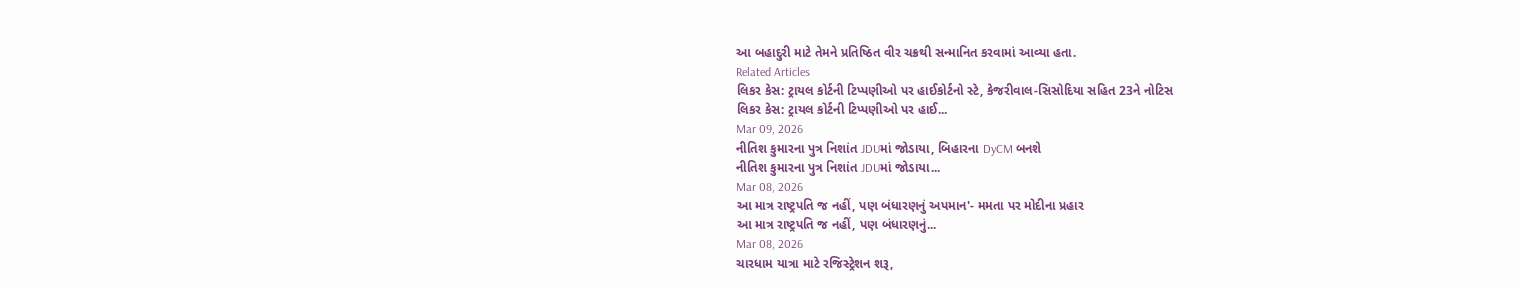આ બહાદુરી માટે તેમને પ્રતિષ્ઠિત વીર ચક્રથી સન્માનિત કરવામાં આવ્યા હતા.
Related Articles
લિકર કેસ: ટ્રાયલ કોર્ટની ટિપ્પણીઓ પર હાઈકોર્ટનો સ્ટે, કેજરીવાલ-સિસોદિયા સહિત 23ને નોટિસ
લિકર કેસ: ટ્રાયલ કોર્ટની ટિપ્પણીઓ પર હાઈ...
Mar 09, 2026
નીતિશ કુમારના પુત્ર નિશાંત JDUમાં જોડાયા, બિહારના DyCM બનશે
નીતિશ કુમારના પુત્ર નિશાંત JDUમાં જોડાયા...
Mar 08, 2026
આ માત્ર રાષ્ટ્રપતિ જ નહીં, પણ બંધારણનું અપમાન'- મમતા પર મોદીના પ્રહાર
આ માત્ર રાષ્ટ્રપતિ જ નહીં, પણ બંધારણનું...
Mar 08, 2026
ચારધામ યાત્રા માટે રજિસ્ટ્રેશન શરૂ,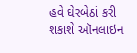હવે ઘેરબેઠાં કરી શકાશે ઑનલાઇન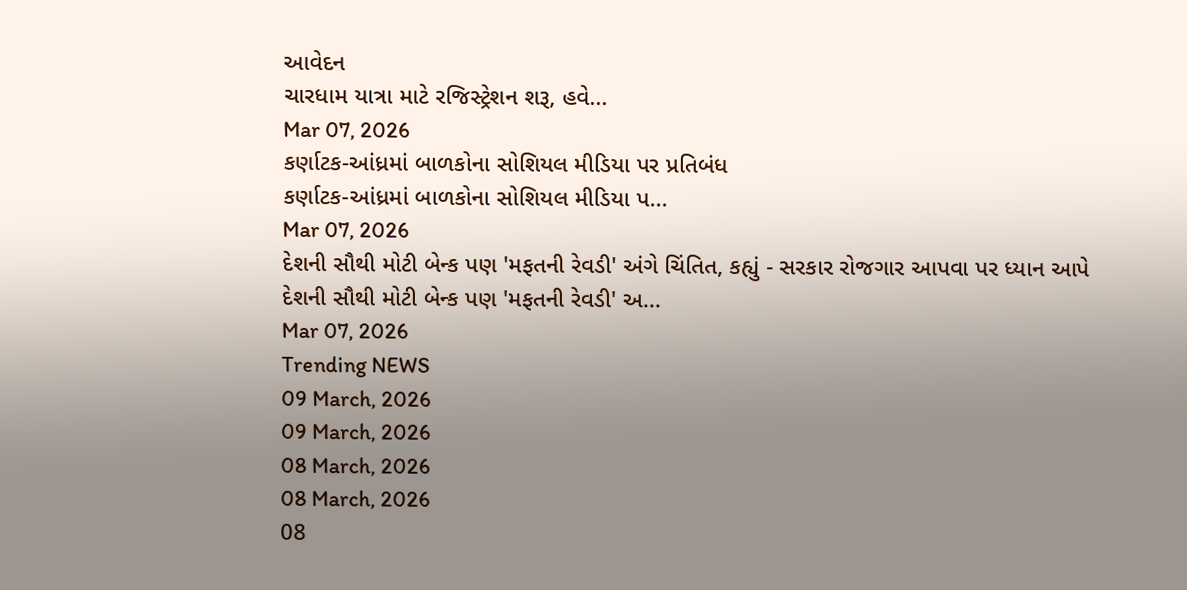આવેદન
ચારધામ યાત્રા માટે રજિસ્ટ્રેશન શરૂ, હવે...
Mar 07, 2026
કર્ણાટક-આંધ્રમાં બાળકોના સોશિયલ મીડિયા પર પ્રતિબંધ
કર્ણાટક-આંધ્રમાં બાળકોના સોશિયલ મીડિયા પ...
Mar 07, 2026
દેશની સૌથી મોટી બેન્ક પણ 'મફતની રેવડી' અંગે ચિંતિત, કહ્યું - સરકાર રોજગાર આપવા પર ધ્યાન આપે
દેશની સૌથી મોટી બેન્ક પણ 'મફતની રેવડી' અ...
Mar 07, 2026
Trending NEWS
09 March, 2026
09 March, 2026
08 March, 2026
08 March, 2026
08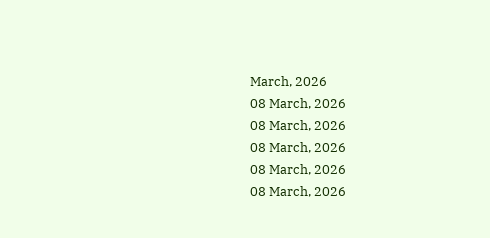March, 2026
08 March, 2026
08 March, 2026
08 March, 2026
08 March, 2026
08 March, 2026